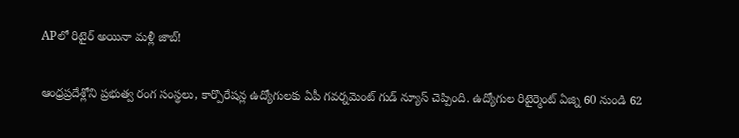APలో రిటైర్ అయినా మళ్లీ జాబ్!

ఆంధ్రప్రదేశ్లోని ప్రభుత్వ రంగ సంస్థలు, కార్పొరేషన్ల ఉద్యోగులకు ఏపీ గవర్నమెంట్ గుడ్ న్యూస్ చెప్పింది. ఉద్యోగుల రిటైర్మెంట్ ఏజ్ని 60 నుండి 62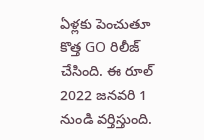ఏళ్లకు పెంచుతూ కొత్త GO రిలీజ్ చేసింది. ఈ రూల్ 2022 జనవరి 1 నుండి వర్తిస్తుంది.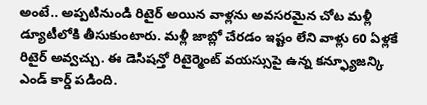అంటే.. అప్పటినుండి రిటైర్ అయిన వాళ్లను అవసరమైన చోట మళ్లీ డ్యూటీలోకి తీసుకుంటారు. మళ్లీ జాబ్లో చేరడం ఇష్టం లేని వాళ్లు 60 ఏళ్లకే రిటైర్ అవ్వచ్చు. ఈ డెసిషన్తో రిటైర్మెంట్ వయస్సుపై ఉన్న కన్ఫ్యూజన్కి ఎండ్ కార్డ్ పడింది.